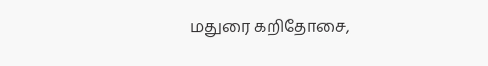மதுரை கறிதோசை,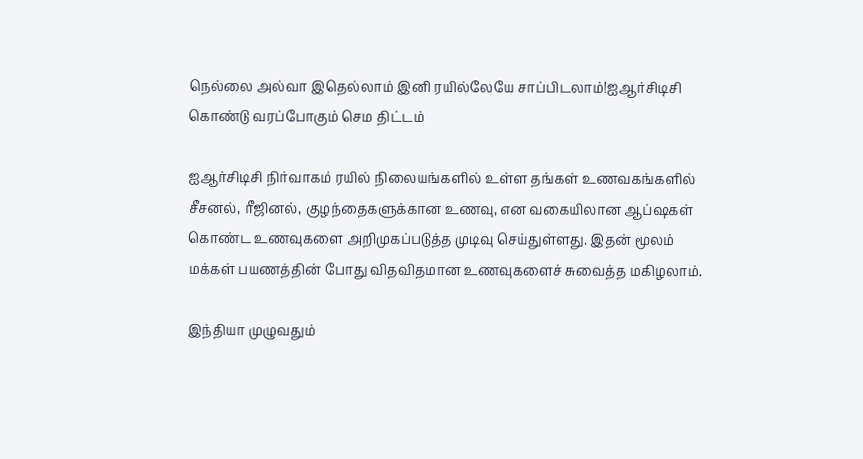நெல்லை அல்வா இதெல்லாம் இனி ரயில்லேயே சாப்பிடலாம்!ஐஆர்சிடிசி கொண்டு வரப்போகும் செம திட்டம்

ஐஆர்சிடிசி நிர்வாகம் ரயில் நிலையங்களில் உள்ள தங்கள் உணவகங்களில் சீசனல், ரீஜினல், குழந்தைகளுக்கான உணவு, என வகையிலான ஆப்ஷகள் கொண்ட உணவுகளை அறிமுகப்படுத்த முடிவு செய்துள்ளது. இதன் மூலம் மக்கள் பயணத்தின் போது விதவிதமான உணவுகளைச் சுவைத்த மகிழலாம்.

இந்தியா முழுவதும்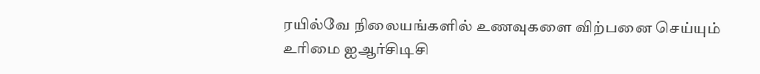ரயில்வே நிலையங்களில் உணவுகளை விற்பனை செய்யும் உரிமை ஐஆர்சிடிசி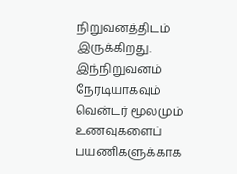நிறுவனத்திடம் இருக்கிறது. இந்நிறுவனம் நேரடியாகவும் வென்டர் மூலமும் உணவுகளைப் பயணிகளுக்காக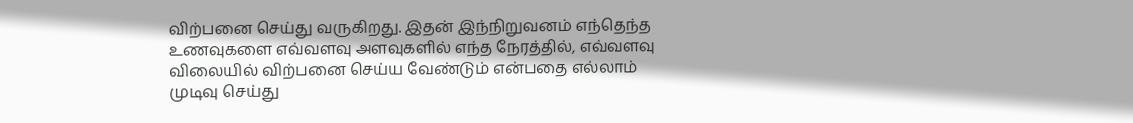விற்பனை செய்து வருகிறது. இதன் இந்நிறுவனம் எந்தெந்த உணவுகளை எவ்வளவு அளவுகளில் எந்த நேரத்தில், எவ்வளவு விலையில் விற்பனை செய்ய வேண்டும் என்பதை எல்லாம் முடிவு செய்து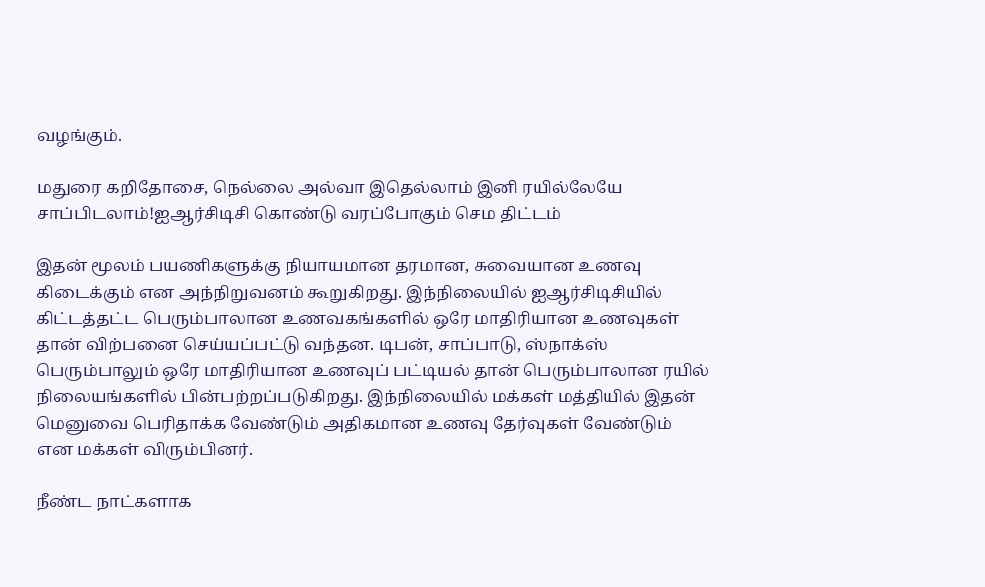வழங்கும்.

மதுரை கறிதோசை, நெல்லை அல்வா இதெல்லாம் இனி ரயில்லேயே சாப்பிடலாம்!ஐஆர்சிடிசி கொண்டு வரப்போகும் செம திட்டம்

இதன் மூலம் பயணிகளுக்கு நியாயமான தரமான, சுவையான உணவு கிடைக்கும் என அந்நிறுவனம் கூறுகிறது. இந்நிலையில் ஐஆர்சிடிசியில் கிட்டத்தட்ட பெரும்பாலான உணவகங்களில் ஒரே மாதிரியான உணவுகள் தான் விற்பனை செய்யப்பட்டு வந்தன. டிபன், சாப்பாடு, ஸ்நாக்ஸ் பெரும்பாலும் ஒரே மாதிரியான உணவுப் பட்டியல் தான் பெரும்பாலான ரயில் நிலையங்களில் பின்பற்றப்படுகிறது. இந்நிலையில் மக்கள் மத்தியில் இதன் மெனுவை பெரிதாக்க வேண்டும் அதிகமான உணவு தேர்வுகள் வேண்டும் என மக்கள் விரும்பினர்.

நீண்ட நாட்களாக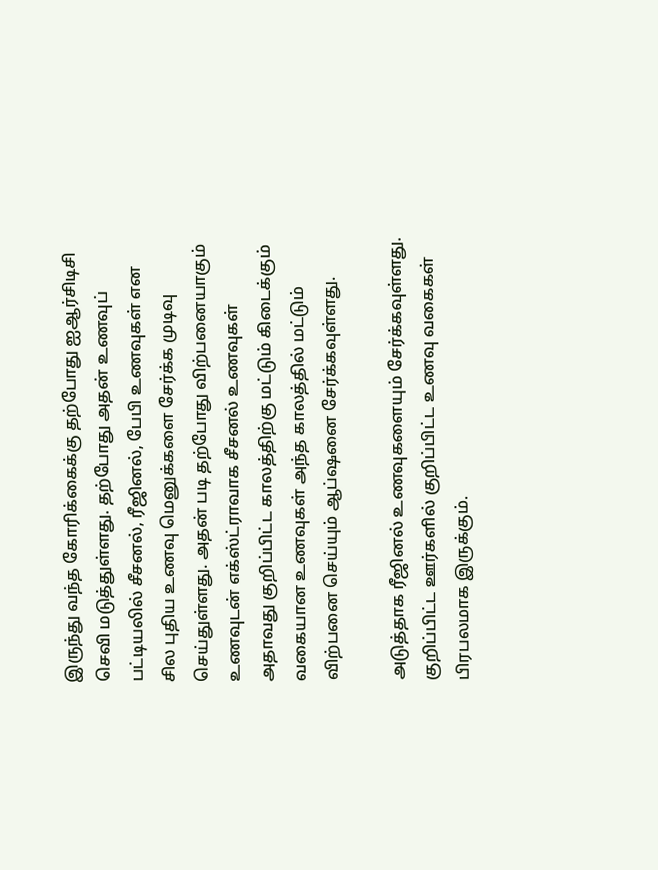இருந்து வந்த கோரிக்கைக்கு தற்போது ஐஆர்சிடிசி செவி மடுத்துள்ளது. தற்போது அதன் உணவுப் பட்டியலில் சீசனல், ரீஜினல், பேபி உணவுகள் என சில புதிய உணவு மெனுக்களை சேர்க்க முடிவு செய்துள்ளது. அதன் படி தற்போது விற்பனையாகும் உணவுடன் எக்ஸ்ட்ராவாக சீசனல் உணவுகள் அதாவது குறிப்பிட்ட காலத்திற்கு மட்டும் கிடைக்கும் வகையான உணவுகள் அந்த காலத்தில் மட்டும் விற்பனை செய்யும் ஆப்ஷனை சேர்க்கவுள்ளது.

அடுத்தாக ரீஜினல் உணவுகளையும் சேர்க்கவுள்ளது. குறிப்பிட்ட ஊர்களில் குறிப்பிட்ட உணவு வகைகள் பிரபலமாக இருக்கும்.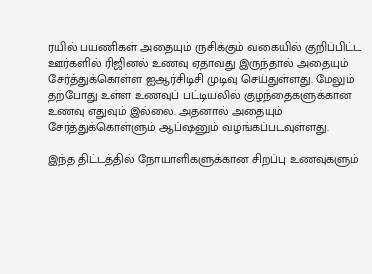ரயில் பயணிகள் அதையும் ருசிக்கும் வகையில் குறிப்பிட்ட ஊர்களில் ரிஜினல் உணவு ஏதாவது இருந்தால் அதையும் சேர்த்துக்கொள்ள ஐஆர்சிடிசி முடிவு செய்துள்ளது. மேலும் தற்போது உள்ள உணவுப் பட்டியலில் குழந்தைகளுக்கான உணவு எதுவும் இல்லை. அதனால் அதையும் சேர்த்துக்கொள்ளும் ஆப்ஷனும் வழங்கப்படவுள்ளது.

இந்த திட்டத்தில் நோயாளிகளுக்கான சிறப்பு உணவுகளும்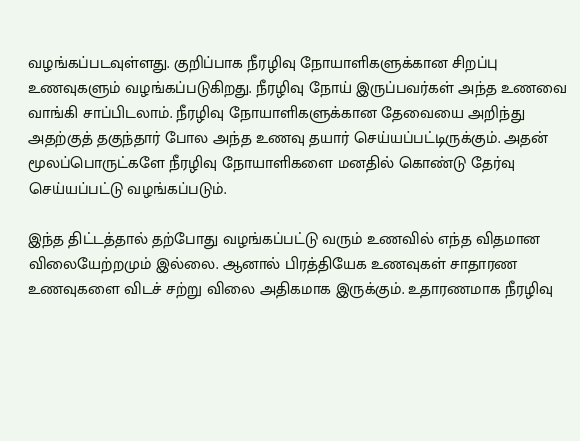வழங்கப்படவுள்ளது. குறிப்பாக நீரழிவு நோயாளிகளுக்கான சிறப்பு உணவுகளும் வழங்கப்படுகிறது. நீரழிவு நோய் இருப்பவர்கள் அந்த உணவை வாங்கி சாப்பிடலாம். நீரழிவு நோயாளிகளுக்கான தேவையை அறிந்து அதற்குத் தகுந்தார் போல அந்த உணவு தயார் செய்யப்பட்டிருக்கும். அதன் மூலப்பொருட்களே நீரழிவு நோயாளிகளை மனதில் கொண்டு தேர்வு செய்யப்பட்டு வழங்கப்படும்.

இந்த திட்டத்தால் தற்போது வழங்கப்பட்டு வரும் உணவில் எந்த விதமான விலையேற்றமும் இல்லை. ஆனால் பிரத்தியேக உணவுகள் சாதாரண உணவுகளை விடச் சற்று விலை அதிகமாக இருக்கும். உதாரணமாக நீரழிவு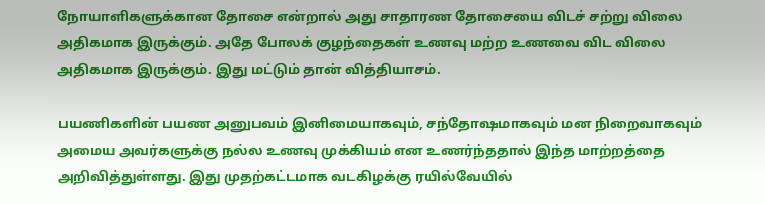நோயாளிகளுக்கான தோசை என்றால் அது சாதாரண தோசையை விடச் சற்று விலை அதிகமாக இருக்கும். அதே போலக் குழந்தைகள் உணவு மற்ற உணவை விட விலை அதிகமாக இருக்கும். இது மட்டும் தான் வித்தியாசம்.

பயணிகளின் பயண அனுபவம் இனிமையாகவும், சந்தோஷமாகவும் மன நிறைவாகவும் அமைய அவர்களுக்கு நல்ல உணவு முக்கியம் என உணர்ந்ததால் இந்த மாற்றத்தை அறிவித்துள்ளது. இது முதற்கட்டமாக வடகிழக்கு ரயில்வேயில்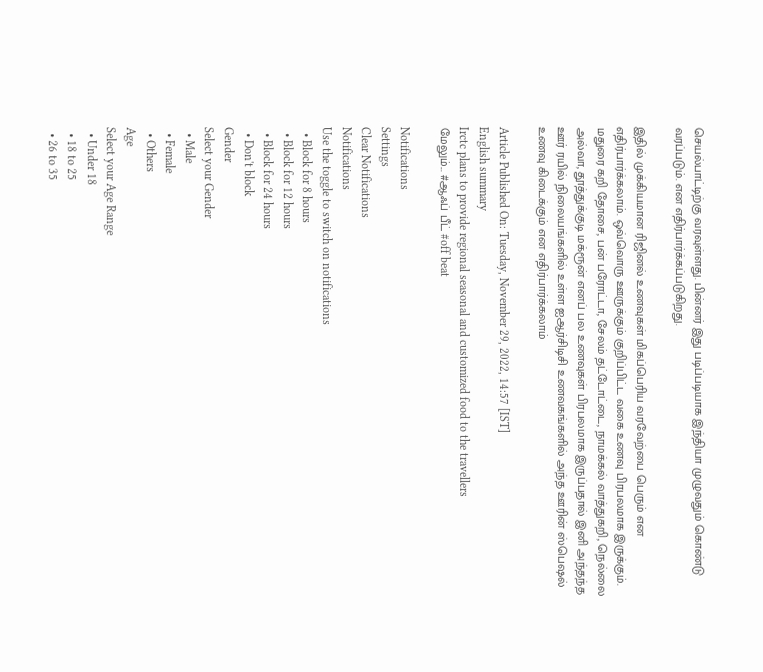செயல்பாட்டிற்கு வரவுள்ளது. பின்னர் இது படிப்படியாக இந்தியா முழுவதும் கொண்டு வரப்படும். என எதிர்பார்க்கப்படுகிறது.

இதில் முக்கியமான ரிஜினல் உணவுகள் மிகப்பெரிய வரவேற்பை பெரும் என எதிர்பார்க்கலாம். ஒவ்வொரு ஊருக்கும் குறிப்பிட்ட வகை உணவு பிரபலமாக இருக்கும். மதுரை கறி தோசை, பன் பரோட்டா, சேலம் தட்டோட்டை, நாமக்கல் வாத்துகறி, நெல்லை அல்வா, தூத்துக்குடி மக்ரூன் எனப் பல உணவுகள் பிரபலமாக இருப்பதால் இனி அந்தந்த ஊர் ரயில் நிலையங்களில் உள்ள ஐஆர்சிடிசி உணவகங்களில் அந்த ஊரின் ஸ்பெஷல் உணவு கிடைக்கும் என எதிர்பார்க்கலாம்

Article Published On: Tuesday, November 29, 2022, 14:57 [IST]
English summary
Irctc plans to provide regional seasonal and customized food to the travellers
மேலும்... #ஆஃப் பீட் #off beat

Notifications
Settings
Clear Notifications
Notifications
Use the toggle to switch on notifications
  • Block for 8 hours
  • Block for 12 hours
  • Block for 24 hours
  • Don't block
Gender
Select your Gender
  • Male
  • Female
  • Others
Age
Select your Age Range
  • Under 18
  • 18 to 25
  • 26 to 35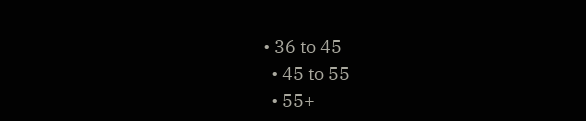• 36 to 45
  • 45 to 55
  • 55+